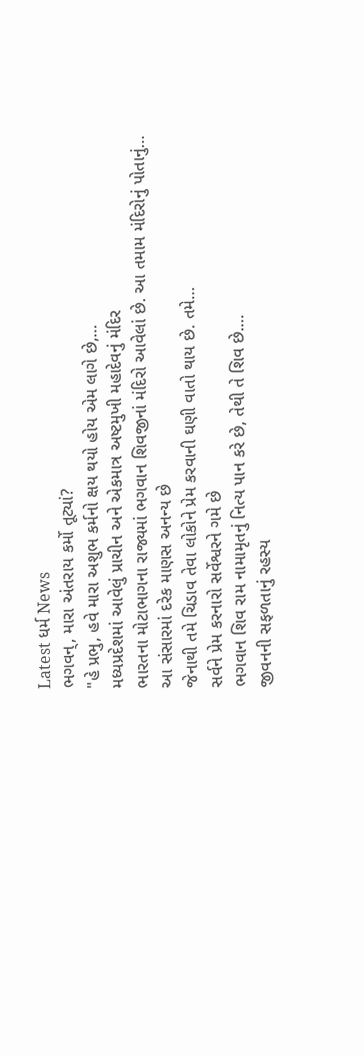Latest ધર્મ News
ભગવન્, મારા અંતરાય કર્મો તૂટ્યાં?
"હે પ્રભુ, હવે મારા અશુભ કર્મનો ક્ષય થયો હોય એમ લાગે છે,…
મધ્યપ્રદેશમાં આવેલું પ્રાચીન અને એકમાત્ર અષ્ટમુખી મહાદેવનું મંદિર
ભારતના મોટાભાગના રાજ્યમાં ભગવાન શિવજીનાં મંદિરો આવેલાં છે. આ તમામ મંદિરોનું પોતાનું…
આ સંસારમાં દરેક માણસ અનન્ય છે
જેનાથી તમે ચિડાવ તેવા લોકોને પ્રેમ કરવાની ઘણી વાતો થાય છે. તમે…
સર્વને પ્રેમ કરનારો સર્વેશ્વરને ગમે છે
ભગવાન શિવ રામ નામામૃતનું નિત્ય પાન કરે છે, તેથી તે શિવ છે.…
જીવનની સફળતાનું રહસ્ય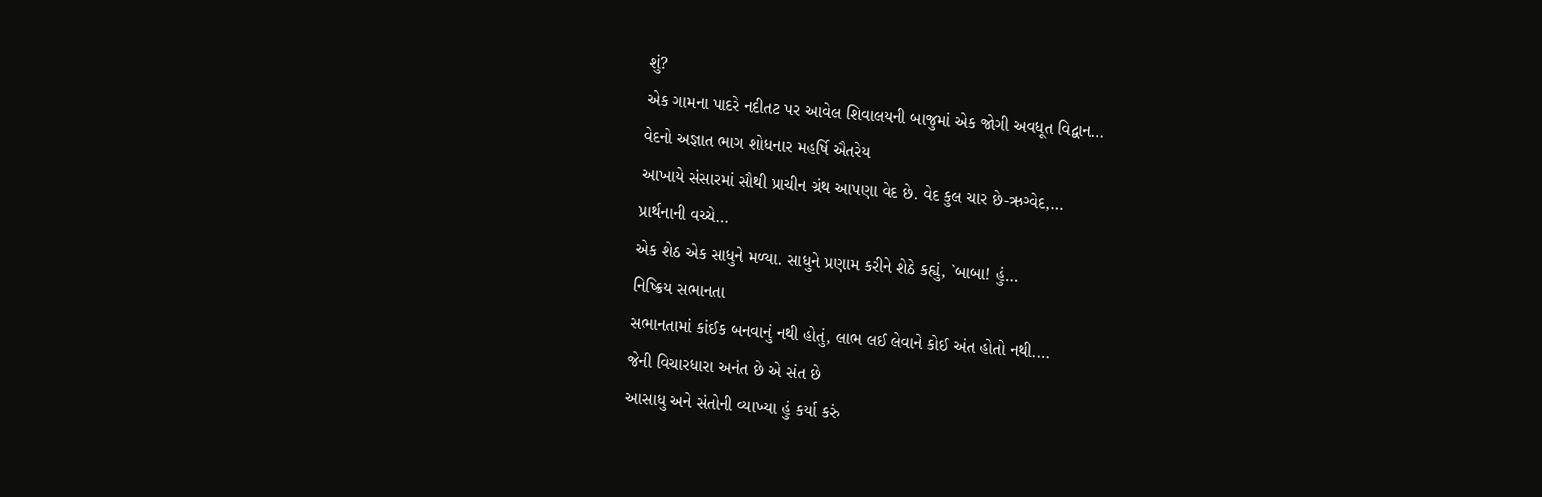શું?
એક ગામના પાદરે નદીતટ પર આવેલ શિવાલયની બાજુમાં એક જોગી અવધૂત વિદ્વાન…
વેદનો અજ્ઞાત ભાગ શોધનાર મહર્ષિ ઐતરેય
આખાયે સંસારમાં સૌથી પ્રાચીન ગ્રંથ આપણા વેદ છે. વેદ કુલ ચાર છે-ઋગ્વેદ,…
પ્રાર્થનાની વચ્ચે…
એક શેઠ એક સાધુને મળ્યા. સાધુને પ્રણામ કરીને શેઠે કહ્યું, `બાબા! હું…
નિષ્ક્રિય સભાનતા
સભાનતામાં કાંઈક બનવાનું નથી હોતું, લાભ લઈ લેવાને કોઈ અંત હોતો નથી.…
જેની વિચારધારા અનંત છે એ સંત છે
આસાધુ અને સંતોની વ્યાખ્યા હું કર્યા કરું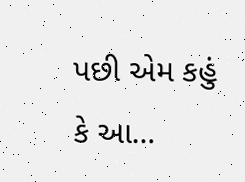પછી એમ કહું કે આ…